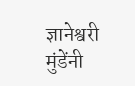ज्ञानेश्वरी मुंडेंनी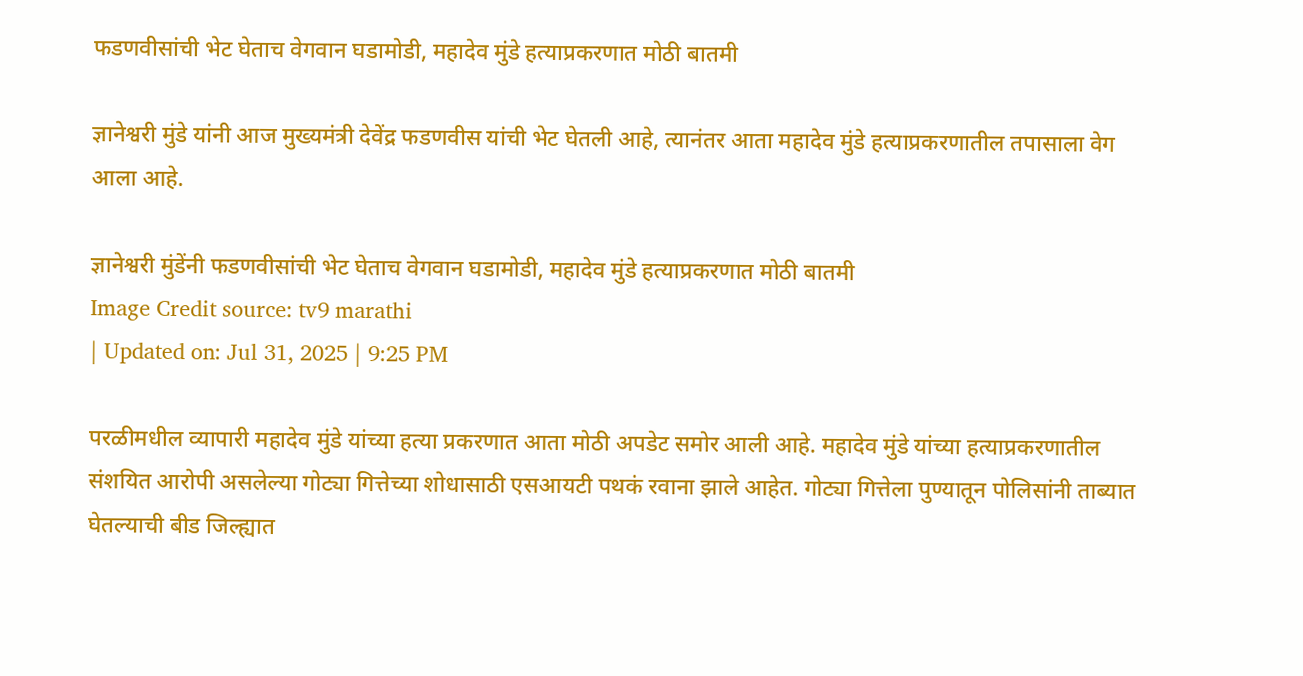फडणवीसांची भेट घेताच वेगवान घडामोडी, महादेव मुंडे हत्याप्रकरणात मोठी बातमी

ज्ञानेश्वरी मुंडे यांनी आज मुख्यमंत्री देवेंद्र फडणवीस यांची भेट घेतली आहे, त्यानंतर आता महादेव मुंडे हत्याप्रकरणातील तपासाला वेग आला आहे.

ज्ञानेश्वरी मुंडेंनी फडणवीसांची भेट घेताच वेगवान घडामोडी, महादेव मुंडे हत्याप्रकरणात मोठी बातमी
Image Credit source: tv9 marathi
| Updated on: Jul 31, 2025 | 9:25 PM

परळीमधील व्यापारी महादेव मुंडे यांच्या हत्या प्रकरणात आता मोठी अपडेट समोर आली आहे. महादेव मुंडे यांच्या हत्याप्रकरणातील संशयित आरोपी असलेल्या गोट्या गित्तेच्या शोधासाठी एसआयटी पथकं रवाना झाले आहेत. गोट्या गित्तेला पुण्यातून पोलिसांनी ताब्यात घेतल्याची बीड जिल्ह्यात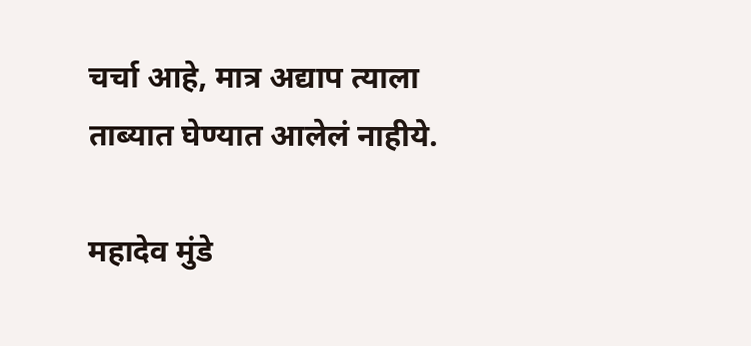चर्चा आहे, मात्र अद्याप त्याला ताब्यात घेण्यात आलेलं नाहीये.

महादेव मुंडे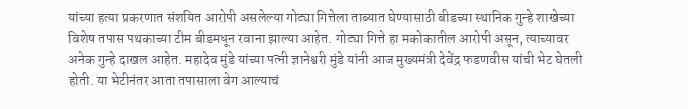यांच्या हत्या प्रकरणात संशयित आरोपी असलेल्या गोट्या गित्तेला ताब्यात घेण्यासाठी बीडच्या स्थानिक गुन्हे शाखेच्या विशेष तपास पथकाच्या टीम बीडमधून रवाना झाल्या आहेत. गोट्या गित्ते हा मकोकातील आरोपी असून, त्याच्यावर अनेक गुन्हे दाखल आहेत. महादेव मुंडे यांच्या पत्नी ज्ञानेश्वरी मुंडे यांनी आज मुख्यमंत्री देवेंद्र फडणवीस यांची भेट घेतली होती. या भेटीनंतर आता तपासाला वेग आल्याचं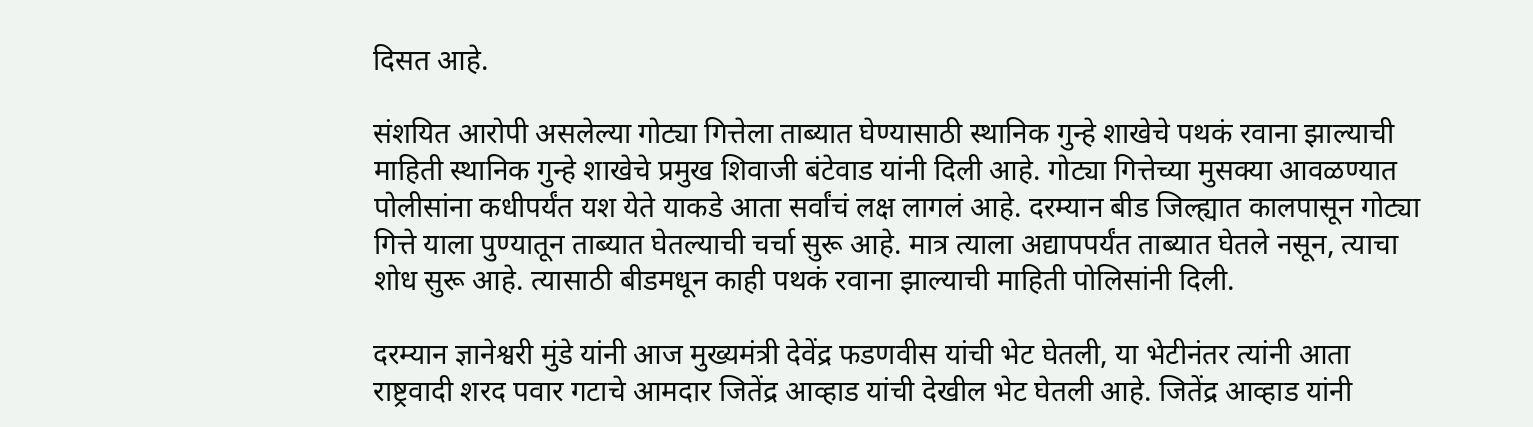दिसत आहे.

संशयित आरोपी असलेल्या गोट्या गित्तेला ताब्यात घेण्यासाठी स्थानिक गुन्हे शाखेचे पथकं रवाना झाल्याची माहिती स्थानिक गुन्हे शाखेचे प्रमुख शिवाजी बंटेवाड यांनी दिली आहे. गोट्या गित्तेच्या मुसक्या आवळण्यात पोलीसांना कधीपर्यंत यश येते याकडे आता सर्वांचं लक्ष लागलं आहे. दरम्यान बीड जिल्ह्यात कालपासून गोट्या गित्ते याला पुण्यातून ताब्यात घेतल्याची चर्चा सुरू आहे. मात्र त्याला अद्यापपर्यंत ताब्यात घेतले नसून, त्याचा शोध सुरू आहे. त्यासाठी बीडमधून काही पथकं रवाना झाल्याची माहिती पोलिसांनी दिली.

दरम्यान ज्ञानेश्वरी मुंडे यांनी आज मुख्यमंत्री देवेंद्र फडणवीस यांची भेट घेतली, या भेटीनंतर त्यांनी आता राष्ट्रवादी शरद पवार गटाचे आमदार जितेंद्र आव्हाड यांची देखील भेट घेतली आहे. जितेंद्र आव्हाड यांनी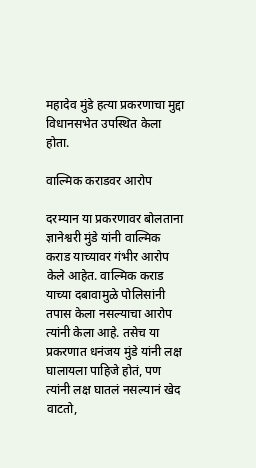महादेव मुंडे हत्या प्रकरणाचा मुद्दा विधानसभेत उपस्थित केला होता.

वाल्मिक कराडवर आरोप

दरम्यान या प्रकरणावर बोलताना ज्ञानेश्वरी मुंडे यांनी वाल्मिक कराड याच्यावर गंभीर आरोप केले आहेत. वाल्मिक कराड याच्या दबावामुळे पोलिसांनी तपास केला नसल्याचा आरोप त्यांनी केला आहे. तसेच या प्रकरणात धनंजय मुंडे यांनी लक्ष घालायला पाहिजे होतं, पण त्यांनी लक्ष घातलं नसल्यानं खेद वाटतो,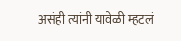असंही त्यांनी यावेळी म्हटलं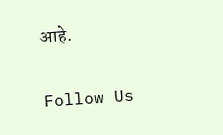आहे.

Follow Us